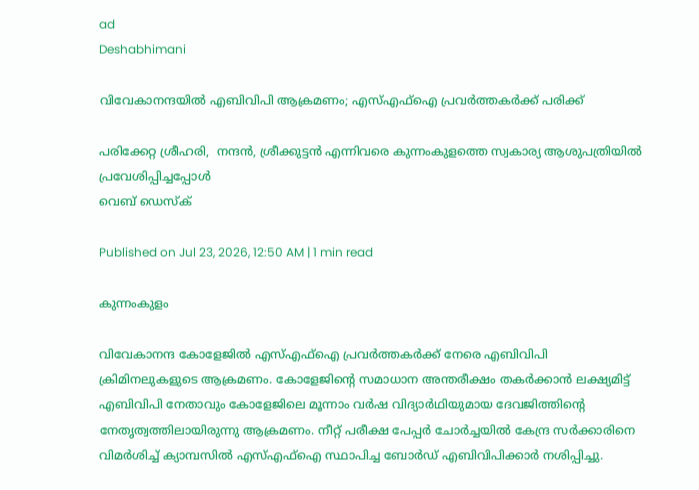ad
Deshabhimani

വിവേകാനന്ദയിൽ എബിവിപി ആക്രമണം; എസ്‌എഫ്‌ഐ പ്രവർത്തകർക്ക്‌ പരിക്ക്

പരിക്കേറ്റ ശ്രീഹരി,  നന്ദൻ, ശ്രീക്കുട്ടൻ എന്നിവരെ കുന്നംകുളത്തെ സ്വകാര്യ ആശുപത്രിയിൽ പ്രവേശിപ്പിച്ചപ്പോൾ
വെബ് ഡെസ്ക്

Published on Jul 23, 2026, 12:50 AM | 1 min read

കുന്നംകുളം

വിവേകാനന്ദ കോളേജിൽ എസ്‌എഫ്‌ഐ പ്രവർത്തകർക്ക്‌ നേരെ എബിവിപി ക്രിമിനലുകളുടെ ആക്രമണം. കോളേജിന്റെ സമാധാന അന്തരീക്ഷം തകർക്കാൻ ലക്ഷ്യമിട്ട്‌ എബിവിപി നേതാവും കോളേജിലെ മൂന്നാം വർഷ വിദ്യാർഥിയുമായ ദേവജിത്തിന്റെ നേതൃത്വത്തിലായിരുന്നു ആക്രമണം. നീറ്റ്‌ പരീക്ഷ പേപ്പർ ചോർച്ചയിൽ കേന്ദ്ര സർക്കാരിനെ വിമർശിച്ച് ക്യാമ്പസിൽ എസ്‌എഫ്‌ഐ സ്ഥാപിച്ച ബോർഡ്‌ എബിവിപിക്കാർ നശിപ്പിച്ചു.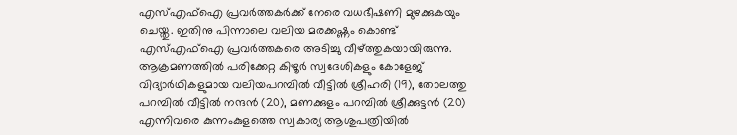എസ്എഫ്ഐ പ്രവർത്തകർക്ക് നേരെ വധഭീഷണി മുഴക്കുകയും ചെയ്തു. ഇതിനു പിന്നാലെ വലിയ മരക്കഷ്ണം കൊണ്ട്‌ എസ്‌എഫ്‌ഐ പ്രവർത്തകരെ അടിച്ചു വീഴ്‌ത്തുകയായിരുന്നു. ആക്രമണത്തിൽ പരിക്കേറ്റ കിഴൂർ സ്വദേശികളും കോളേജ് വിദ്യാർഥികളുമായ വലിയപറമ്പിൽ വീട്ടിൽ ശ്രീഹരി (19), തോലത്തു പറമ്പിൽ വീട്ടിൽ നന്ദൻ (20), മണക്കുളം പറമ്പിൽ ശ്രീക്കുട്ടൻ (20) എന്നിവരെ കുന്നംകുളത്തെ സ്വകാര്യ ആശുപത്രിയിൽ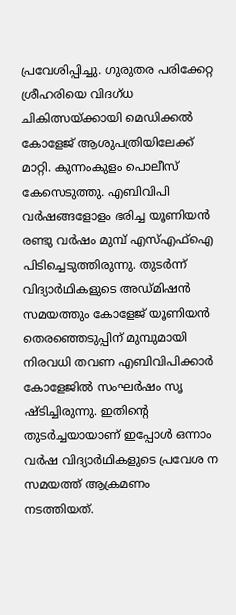പ്രവേശിപ്പിച്ചു. ഗുരുതര പരിക്കേറ്റ ശ്രീഹരിയെ വിദഗ്‌ധ ചികിത്സയ്‌ക്കായി മെഡിക്കൽ കോളേജ് ആശുപത്രിയിലേക്ക് മാറ്റി. കുന്നംകുളം പൊലീസ് കേസെടുത്തു. എബിവിപി വർഷങ്ങളോളം ഭരിച്ച യൂണിയൻ രണ്ടു വർഷം മുമ്പ് എസ്എഫ്ഐ പിടിച്ചെടുത്തിരുന്നു. തുടർന്ന് വിദ്യാർഥികളുടെ അഡ്മിഷൻ സമയത്തും കോളേജ് യൂണിയൻ തെരഞ്ഞെടുപ്പിന് മുമ്പുമായി നിരവധി തവണ എബിവിപിക്കാർ കോളേജിൽ സംഘർഷം സൃ ഷ്ടിച്ചിരുന്നു. ഇതിന്റെ തുടർച്ചയായാണ് ഇപ്പോൾ ഒന്നാം വർഷ വിദ്യാർഥികളുടെ പ്രവേശ ന സമയത്ത്‌ ആക്രമണം നടത്തിയത്‌.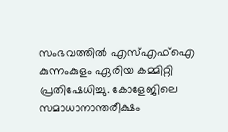സംഭവത്തിൽ എസ്എഫ്ഐ കുന്നംകുളം ഏരിയ കമ്മിറ്റി പ്രതിഷേധിച്ചു. കോളേജിലെ സമാധാനാന്തരീക്ഷം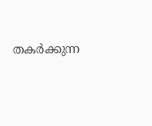തകർക്കുന്ന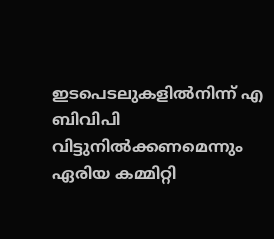ഇടപെടലുകളിൽനിന്ന്‌ എ ബിവിപി വിട്ടുനിൽക്കണമെന്നും ഏരിയ കമ്മിറ്റി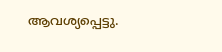ആവശ്യപ്പെട്ടു.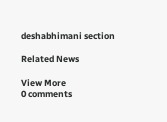deshabhimani section

Related News

View More
0 comments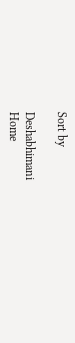Sort by

Deshabhimani
Home